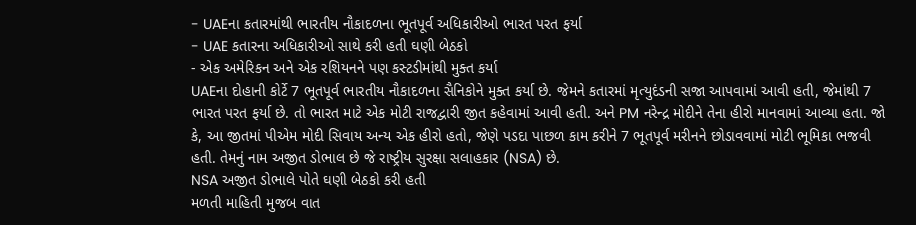- UAEના કતારમાંથી ભારતીય નૌકાદળના ભૂતપૂર્વ અધિકારીઓ ભારત પરત ફર્યા
- UAE કતારના અધિકારીઓ સાથે કરી હતી ઘણી બેઠકો
- એક અમેરિકન અને એક રશિયનને પણ કસ્ટડીમાંથી મુક્ત કર્યા
UAEના દોહાની કોર્ટે 7 ભૂતપૂર્વ ભારતીય નૌકાદળના સૈનિકોને મુક્ત કર્યા છે. જેમને કતારમાં મૃત્યુદંડની સજા આપવામાં આવી હતી, જેમાંથી 7 ભારત પરત ફર્યા છે. તો ભારત માટે એક મોટી રાજદ્વારી જીત કહેવામાં આવી હતી. અને PM નરેન્દ્ર મોદીને તેના હીરો માનવામાં આવ્યા હતા. જો કે, આ જીતમાં પીએમ મોદી સિવાય અન્ય એક હીરો હતો, જેણે પડદા પાછળ કામ કરીને 7 ભૂતપૂર્વ મરીનને છોડાવવામાં મોટી ભૂમિકા ભજવી હતી. તેમનું નામ અજીત ડોભાલ છે જે રાષ્ટ્રીય સુરક્ષા સલાહકાર (NSA) છે.
NSA અજીત ડોભાલે પોતે ઘણી બેઠકો કરી હતી
મળતી માહિતી મુજબ વાત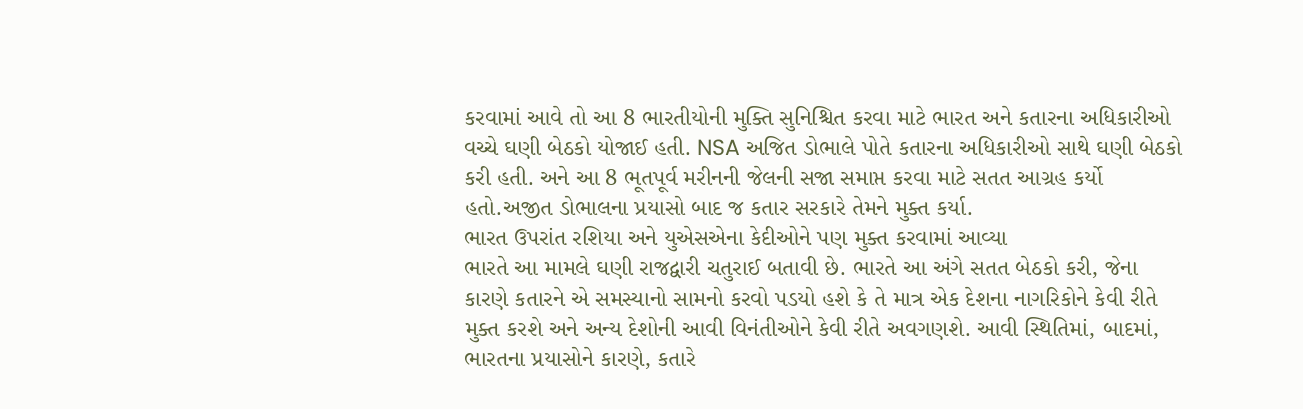કરવામાં આવે તો આ 8 ભારતીયોની મુક્તિ સુનિશ્ચિત કરવા માટે ભારત અને કતારના અધિકારીઓ વચ્ચે ઘણી બેઠકો યોજાઈ હતી. NSA અજિત ડોભાલે પોતે કતારના અધિકારીઓ સાથે ઘણી બેઠકો કરી હતી. અને આ 8 ભૂતપૂર્વ મરીનની જેલની સજા સમાપ્ત કરવા માટે સતત આગ્રહ કર્યો હતો.અજીત ડોભાલના પ્રયાસો બાદ જ કતાર સરકારે તેમને મુક્ત કર્યા.
ભારત ઉપરાંત રશિયા અને યુએસએના કેદીઓને પણ મુક્ત કરવામાં આવ્યા
ભારતે આ મામલે ઘણી રાજદ્વારી ચતુરાઈ બતાવી છે. ભારતે આ અંગે સતત બેઠકો કરી, જેના કારણે કતારને એ સમસ્યાનો સામનો કરવો પડયો હશે કે તે માત્ર એક દેશના નાગરિકોને કેવી રીતે મુક્ત કરશે અને અન્ય દેશોની આવી વિનંતીઓને કેવી રીતે અવગણશે. આવી સ્થિતિમાં, બાદમાં, ભારતના પ્રયાસોને કારણે, કતારે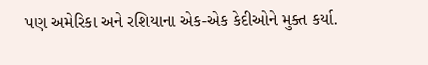પણ અમેરિકા અને રશિયાના એક-એક કેદીઓને મુક્ત કર્યા.